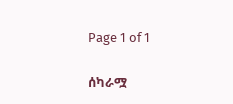Page 1 of 1

ሰካራሟ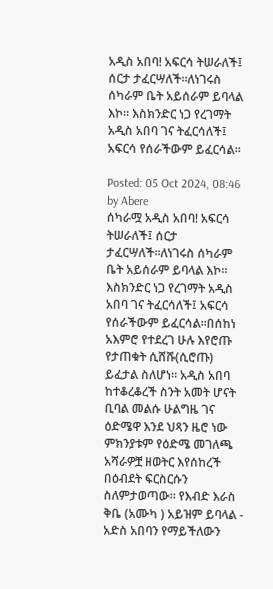አዲስ አበባ! አፍርሳ ትሠራለች፤ ሰርታ ታፈርሣለች።ለነገሩስ ሰካራም ቤት አይሰራም ይባላል እኮ። እስክንድር ነጋ የረገማት አዲስ አበባ ገና ትፈርሳለች፤ አፍርሳ የሰራችውም ይፈርሳል።

Posted: 05 Oct 2024, 08:46
by Abere
ሰካራሟ አዲስ አበባ! አፍርሳ ትሠራለች፤ ሰርታ ታፈርሣለች።ለነገሩስ ሰካራም ቤት አይሰራም ይባላል እኮ። እስክንድር ነጋ የረገማት አዲስ አበባ ገና ትፈርሳለች፤ አፍርሳ የሰራችውም ይፈርሳል።በሰከነ አእምሮ የተደረገ ሁሉ እየሮጡ የታጠቁት ሲሸሹ(ሲሮጡ) ይፈታል ስለሆነ። አዲስ አበባ ከተቆረቆረች ስንት አመት ሆናት ቢባል መልሱ ሁልግዜ ገና ዕድሜዋ እንደ ህጻን ዜሮ ነው ምክንያቱም የዕድሜ መገለጫ አሻራዎቿ ዘወትር እየሰከረች በዕብደት ፍርስርሱን ስለምታወጣው። የእብድ እራስ ቅቤ (አሙካ ) አይዝም ይባላል - አድስ አበባን የማይችለውን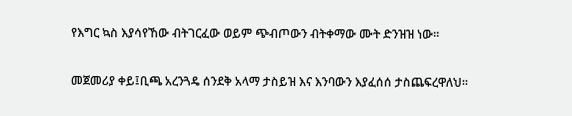የእግር ኳስ እያሳየኸው ብትገርፈው ወይም ጭብጦውን ብትቀማው ሙት ድንዝዝ ነው።

መጀመሪያ ቀይ፤ቢጫ አረንጓዴ ሰንደቅ አላማ ታስይዝ እና እንባውን እያፈሰሰ ታስጨፍረዋለህ።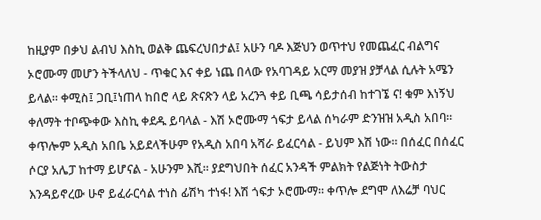ከዚያም በቃህ ልብህ እስኪ ወልቅ ጨፍረህበታል፤ አሁን ባዶ እጅህን ወጥተህ የመጨፈር ብልግና ኦሮሙማ መሆን ትችላለህ - ጥቁር እና ቀይ ነጨ በላው የአባገዳይ አርማ መያዝ ያቻላል ሲሉት አሜን ይላል። ቀሚስ፤ ጋቢ፤ነጠላ ከበሮ ላይ ጽናጽን ላይ አረንጓ ቀይ ቢጫ ሳይታሰብ ከተገኜ ና! ቁም እነኝህ ቀለማት ተቦጭቀው እስኪ ቀደዱ ይባላል - እሽ ኦሮሙማ ጎፍታ ይላል ሰካራም ድንዝዝ አዲስ አበባ። ቀጥሎም አዲስ አበቤ አይደላችሁም የአዲስ አበባ አሻራ ይፈርሳል - ይህም እሽ ነው። በሰፈር በሰፈር ሶርያ አሌፓ ከተማ ይሆናል - አሁንም እሺ። ያደግህበት ሰፈር አንዳች ምልክት የልጅነት ትውስታ እንዳይኖረው ሁኖ ይፈራርሳል ተነስ ፊሽካ ተነፋ! እሽ ጎፍታ ኦሮሙማ። ቀጥሎ ደግሞ ለእሬቻ ባህር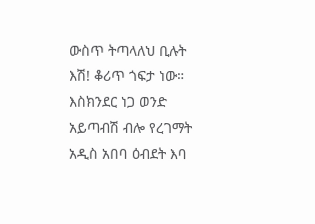ውስጥ ትጣላለህ ቢሉት እሽ! ቆሪጥ ጎፍታ ነው። እስክንደር ነጋ ወንድ አይጣብሽ ብሎ የረገማት አዲስ አበባ ዕብደት እባ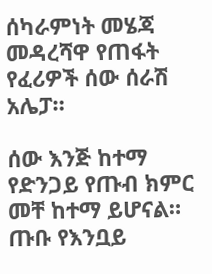ሰካራምነት መሄጃ መዳረሻዋ የጠፋት የፈሪዎች ሰው ሰራሽ አሌፓ።

ሰው እንጅ ከተማ የድንጋይ የጡብ ክምር መቸ ከተማ ይሆናል። ጡቡ የእንቧይ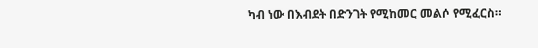ካብ ነው በእብደት በድንገት የሚከመር መልሶ የሚፈርስ።